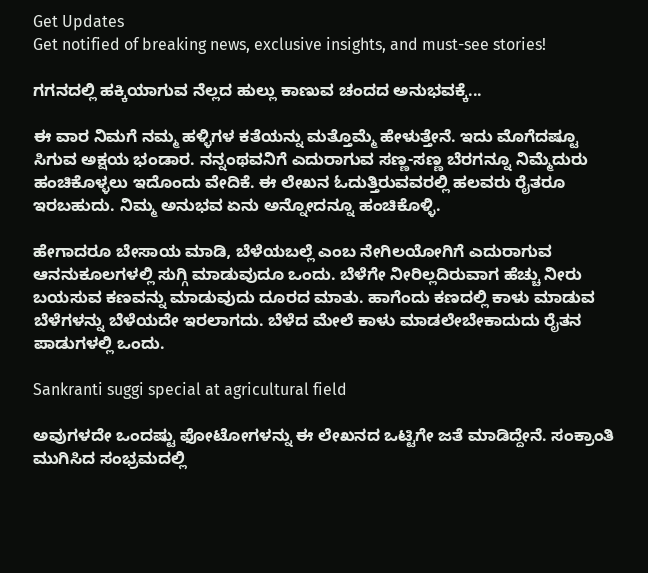Get Updates
Get notified of breaking news, exclusive insights, and must-see stories!

ಗಗನದಲ್ಲಿ ಹಕ್ಕಿಯಾಗುವ ನೆಲ್ಲದ ಹುಲ್ಲು ಕಾಣುವ ಚಂದದ ಅನುಭವಕ್ಕೆ...

ಈ ವಾರ ನಿಮಗೆ ನಮ್ಮ ಹಳ್ಳಿಗಳ ಕತೆಯನ್ನು ಮತ್ತೊಮ್ಮೆ ಹೇಳುತ್ತೇನೆ. ಇದು ಮೊಗೆದಷ್ಟೂ ಸಿಗುವ ಅಕ್ಷಯ ಭಂಡಾರ. ನನ್ನಂಥವನಿಗೆ ಎದುರಾಗುವ ಸಣ್ಣ-ಸಣ್ಣ ಬೆರಗನ್ನೂ ನಿಮ್ಮೆದುರು ಹಂಚಿಕೊಳ್ಳಲು ಇದೊಂದು ವೇದಿಕೆ. ಈ ಲೇಖನ ಓದುತ್ತಿರುವವರಲ್ಲಿ ಹಲವರು ರೈತರೂ ಇರಬಹುದು. ನಿಮ್ಮ ಅನುಭವ ಏನು ಅನ್ನೋದನ್ನೂ ಹಂಚಿಕೊಳ್ಳಿ.

ಹೇಗಾದರೂ ಬೇಸಾಯ ಮಾಡಿ, ಬೆಳೆಯಬಲ್ಲೆ ಎಂಬ ನೇಗಿಲಯೋಗಿಗೆ ಎದುರಾಗುವ ಆನನುಕೂಲಗಳಲ್ಲಿ ಸುಗ್ಗಿ ಮಾಡುವುದೂ ಒಂದು. ಬೆಳೆಗೇ ನೀರಿಲ್ಲದಿರುವಾಗ ಹೆಚ್ಚು ನೀರು ಬಯಸುವ ಕಣವನ್ನು ಮಾಡುವುದು ದೂರದ ಮಾತು. ಹಾಗೆಂದು ಕಣದಲ್ಲಿ ಕಾಳು ಮಾಡುವ ಬೆಳೆಗಳನ್ನು ಬೆಳೆಯದೇ ಇರಲಾಗದು. ಬೆಳೆದ ಮೇಲೆ ಕಾಳು ಮಾಡಲೇಬೇಕಾದುದು ರೈತನ ಪಾಡುಗಳಲ್ಲಿ ಒಂದು.

Sankranti suggi special at agricultural field

ಅವುಗಳದೇ ಒಂದಷ್ಟು ಫೋಟೋಗಳನ್ನು ಈ ಲೇಖನದ ಒಟ್ಟಿಗೇ ಜತೆ ಮಾಡಿದ್ದೇನೆ. ಸಂಕ್ರಾಂತಿ ಮುಗಿಸಿದ ಸಂಭ್ರಮದಲ್ಲಿ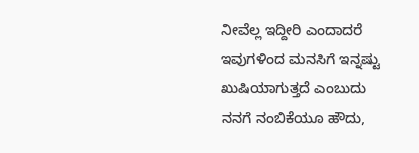ನೀವೆಲ್ಲ ಇದ್ದೀರಿ ಎಂದಾದರೆ ಇವುಗಳಿಂದ ಮನಸಿಗೆ ಇನ್ನಷ್ಟು ಖುಷಿಯಾಗುತ್ತದೆ ಎಂಬುದು ನನಗೆ ನಂಬಿಕೆಯೂ ಹೌದು,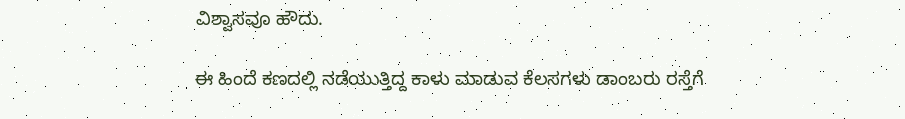ವಿಶ್ವಾಸವೂ ಹೌದು.

ಈ ಹಿಂದೆ ಕಣದಲ್ಲಿ ನಡೆಯುತ್ತಿದ್ದ ಕಾಳು ಮಾಡುವ ಕೆಲಸಗಳು ಡಾಂಬರು ರಸ್ತೆಗೆ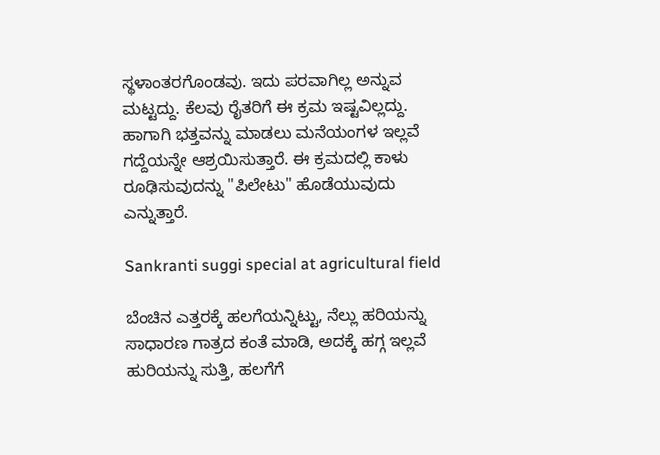ಸ್ಥಳಾಂತರಗೊಂಡವು. ಇದು ಪರವಾಗಿಲ್ಲ ಅನ್ನುವ ಮಟ್ಟದ್ದು. ಕೆಲವು ರೈತರಿಗೆ ಈ ಕ್ರಮ ಇಷ್ಟವಿಲ್ಲದ್ದು. ಹಾಗಾಗಿ ಭತ್ತವನ್ನು ಮಾಡಲು ಮನೆಯಂಗಳ ಇಲ್ಲವೆ ಗದ್ದೆಯನ್ನೇ ಆಶ್ರಯಿಸುತ್ತಾರೆ. ಈ ಕ್ರಮದಲ್ಲಿ ಕಾಳು ರೂಢಿಸುವುದನ್ನು "ಪಿಲೇಟು" ಹೊಡೆಯುವುದು ಎನ್ನುತ್ತಾರೆ.

Sankranti suggi special at agricultural field

ಬೆಂಚಿನ ಎತ್ತರಕ್ಕೆ ಹಲಗೆಯನ್ನಿಟ್ಟು, ನೆಲ್ಲು ಹರಿಯನ್ನು ಸಾಧಾರಣ ಗಾತ್ರದ ಕಂತೆ ಮಾಡಿ, ಅದಕ್ಕೆ ಹಗ್ಗ ಇಲ್ಲವೆ ಹುರಿಯನ್ನು ಸುತ್ತಿ, ಹಲಗೆಗೆ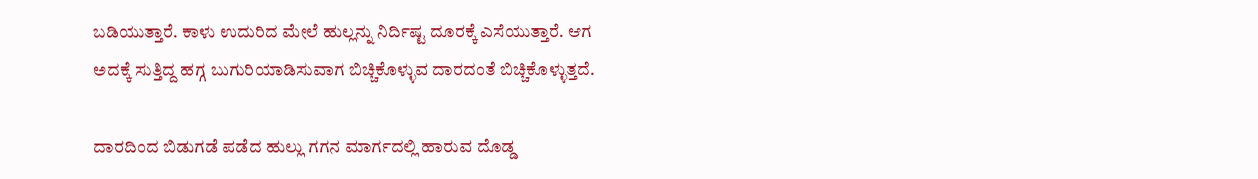ಬಡಿಯುತ್ತಾರೆ. ಕಾಳು ಉದುರಿದ ಮೇಲೆ ಹುಲ್ಲನ್ನು ನಿರ್ದಿಷ್ಟ ದೂರಕ್ಕೆ ಎಸೆಯುತ್ತಾರೆ. ಆಗ ಅದಕ್ಕೆ ಸುತ್ತಿದ್ದ ಹಗ್ಗ ಬುಗುರಿಯಾಡಿಸುವಾಗ ಬಿಚ್ಚಿಕೊಳ್ಳುವ ದಾರದಂತೆ ಬಿಚ್ಚಿಕೊಳ್ಳುತ್ತದೆ.

ದಾರದಿಂದ ಬಿಡುಗಡೆ ಪಡೆದ ಹುಲ್ಲು ಗಗನ ಮಾರ್ಗದಲ್ಲಿ ಹಾರುವ ದೊಡ್ಡ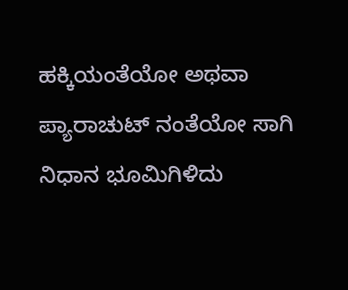ಹಕ್ಕಿಯಂತೆಯೋ ಅಥವಾ ಪ್ಯಾರಾಚುಟ್ ನಂತೆಯೋ ಸಾಗಿ ನಿಧಾನ ಭೂಮಿಗಿಳಿದು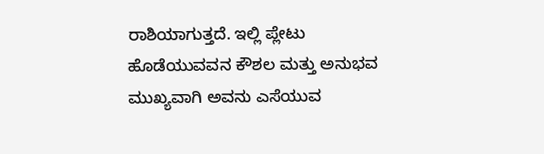ರಾಶಿಯಾಗುತ್ತದೆ. ಇಲ್ಲಿ ಪ್ಲೇಟು ಹೊಡೆಯುವವನ ಕೌಶಲ ಮತ್ತು ಅನುಭವ ಮುಖ್ಯವಾಗಿ ಅವನು ಎಸೆಯುವ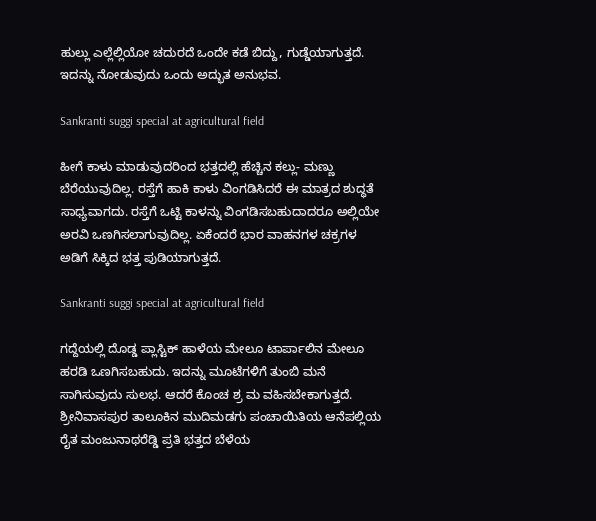ಹುಲ್ಲು ಎಲ್ಲೆಲ್ಲಿಯೋ ಚದುರದೆ ಒಂದೇ ಕಡೆ ಬಿದ್ದು, ಗುಡ್ಡೆಯಾಗುತ್ತದೆ. ಇದನ್ನು ನೋಡುವುದು ಒಂದು ಅದ್ಭುತ ಅನುಭವ.

Sankranti suggi special at agricultural field

ಹೀಗೆ ಕಾಳು ಮಾಡುವುದರಿಂದ ಭತ್ತದಲ್ಲಿ ಹೆಚ್ಚಿನ ಕಲ್ಲು- ಮಣ್ಣು ಬೆರೆಯುವುದಿಲ್ಲ. ರಸ್ತೆಗೆ ಹಾಕಿ ಕಾಳು ವಿಂಗಡಿಸಿದರೆ ಈ ಮಾತ್ರದ ಶುದ್ಧತೆ ಸಾಧ್ಯವಾಗದು. ರಸ್ತೆಗೆ ಒಟ್ಟಿ ಕಾಳನ್ನು ವಿಂಗಡಿಸಬಹುದಾದರೂ ಅಲ್ಲಿಯೇ ಅರವಿ ಒಣಗಿಸಲಾಗುವುದಿಲ್ಲ. ಏಕೆಂದರೆ ಭಾರ ವಾಹನಗಳ ಚಕ್ರಗಳ ಅಡಿಗೆ ಸಿಕ್ಕಿದ ಭತ್ತ ಪುಡಿಯಾಗುತ್ತದೆ.

Sankranti suggi special at agricultural field

ಗದ್ದೆಯಲ್ಲಿ ದೊಡ್ಡ ಪ್ಲಾಸ್ಟಿಕ್ ಹಾಳೆಯ ಮೇಲೂ ಟಾರ್ಪಾಲಿನ ಮೇಲೂ ಹರಡಿ ಒಣಗಿಸಬಹುದು. ಇದನ್ನು ಮೂಟೆಗಳಿಗೆ ತುಂಬಿ ಮನೆ ಸಾಗಿಸುವುದು ಸುಲಭ. ಆದರೆ ಕೊಂಚ ಶ್ರ ಮ ವಹಿಸಬೇಕಾಗುತ್ತದೆ. ಶ್ರೀನಿವಾಸಪುರ ತಾಲೂಕಿನ ಮುದಿಮಡಗು ಪಂಚಾಯಿತಿಯ ಆನೆಪಲ್ಲಿಯ ರೈತ ಮಂಜುನಾಥರೆಡ್ಡಿ ಪ್ರತಿ ಭತ್ತದ ಬೆಳೆಯ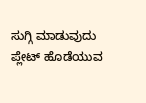ಸುಗ್ಗಿ ಮಾಡುವುದು ಪ್ಲೇಟ್ ಹೊಡೆಯುವ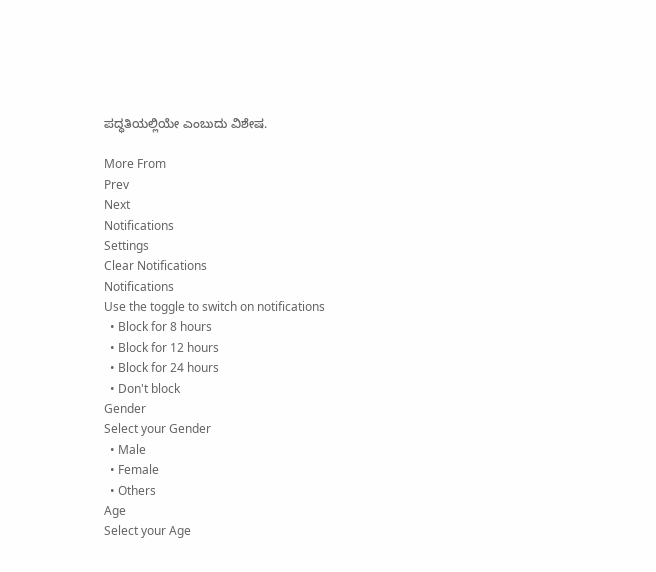ಪದ್ಧತಿಯಲ್ಲಿಯೇ ಎಂಬುದು ವಿಶೇಷ.

More From
Prev
Next
Notifications
Settings
Clear Notifications
Notifications
Use the toggle to switch on notifications
  • Block for 8 hours
  • Block for 12 hours
  • Block for 24 hours
  • Don't block
Gender
Select your Gender
  • Male
  • Female
  • Others
Age
Select your Age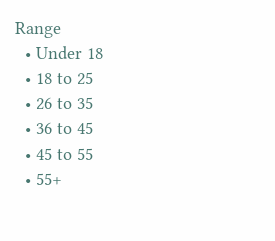Range
  • Under 18
  • 18 to 25
  • 26 to 35
  • 36 to 45
  • 45 to 55
  • 55+